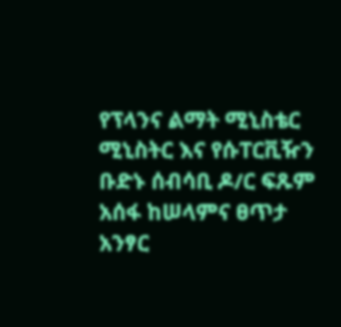የፕላንና ልማት ሚኒስቴር ሚኒስትር እና የሱፐርቪዥን ቡድኑ ሰብሳቢ ዶ/ር ፍጹም አሰፋ ከሠላምና ፀጥታ አንፃር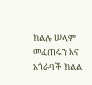ክልሉ ሠላም መፈጠሩን እና አጎራባች ክልል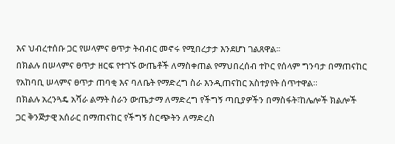እና ህብረተሰቡ ጋር የሠላምና ፀጥታ ትብብር መኖሩ የሚበረታታ እንደሆነ ገልጸዋል፡፡
በክልሉ በሠላምና ፀጥታ ዘርፍ የተገኙ ውጤቶች ለማስቀጠል የማህበረሰብ ተኮር የሰላም ግንባታ በማጠናከር የአከባቢ ሠላምና ፀጥታ ጠባቂ እና ባለቤት የማድረግ ስራ እንዲጠናከር አስተያየት ሰጥተዋል።
በክልሉ አረንጓዴ አሻራ ልማት ስራን ውጤታማ ለማድረግ የችግኝ ጣቢያዎችን በማስፋት፣ከሌሎች ክልሎች ጋር ቅንጅታዊ አሰራር በማጠናከር የችግኝ ስርጭትን ለማድረስ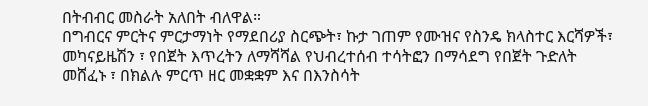በትብብር መስራት አለበት ብለዋል።
በግብርና ምርትና ምርታማነት የማደበሪያ ስርጭት፣ ኩታ ገጠም የሙዝና የስንዴ ክላስተር እርሻዎች፣ መካናይዜሽን ፣ የበጀት እጥረትን ለማሻሻል የህብረተሰብ ተሳትፎን በማሳደግ የበጀት ጉድለት መሸፈኑ ፣ በክልሉ ምርጥ ዘር መቋቋም እና በእንስሳት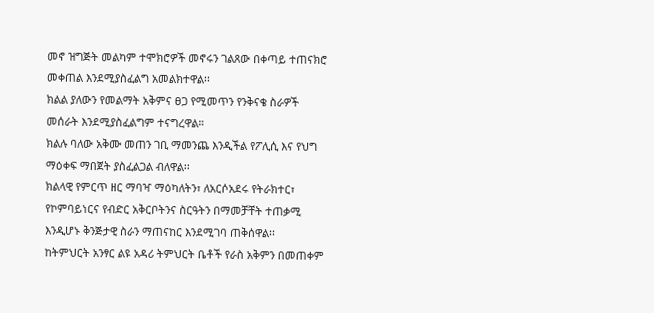መኖ ዝግጅት መልካም ተሞክሮዎች መኖሩን ገልጸው በቀጣይ ተጠናክሮ መቀጠል እንደሚያስፈልግ አመልክተዋል፡፡
ክልል ያለውን የመልማት አቅምና ፀጋ የሚመጥን የንቅናቄ ስራዎች መሰራት እንደሚያስፈልግም ተናግረዋል።
ክልሉ ባለው አቅሙ መጠን ገቢ ማመንጨ እንዲችል የፖሊሲ እና የህግ ማዕቀፍ ማበጀት ያስፈልጋል ብለዋል፡፡
ክልላዊ የምርጥ ዘር ማባዣ ማዕካለትን፣ ለአርሶአደሩ የትራክተር፣ የኮምባይነርና የብድር አቅርቦትንና ስርዓትን በማመቻቸት ተጠቃሚ እንዲሆኑ ቅንጅታዊ ስራን ማጠናከር እንደሚገባ ጠቅሰዋል፡፡
ከትምህርት አንፃር ልዩ አዳሪ ትምህርት ቤቶች የራስ አቅምን በመጠቀም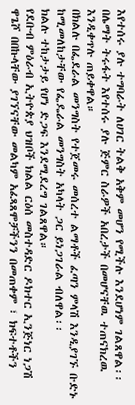እየተሰሩ ያሉ ተግባራት ለሀገር ትልቅ አቅም መሆን የሚችሉ እንደሆነም ገልጸዋል፡፡
በሌማት ትሩፋት እየተሰሩ ያሉ ጅምር ስራዎች አበረታች በመሆናቸዉ ተጠናክረዉ እንዲቀጥሉ ጠይቀዋል።
በክልሉ በፌደራል መንግስት የተጀመሩ መሰረተ ልማቶች ፈጣን ምላሽ እንዲያገኙ ቡድኑ ከሚመለከታቸው የፌዴራል መንግስት አካላት ጋር ይነጋገራል ብለዋል፡፡
ክልሉ ተከታታይ የሆነ ድጋፍ እንደሚደረግ ገልጸዋል።
የደቡብ ምዕራብ ኢትዮጵያ ህዝቦች ክልል ርዕሰ መስተዳድር ዶክተር ኢንጅነር ነጋሽ ዋጌሾ በበኩላቸው ያገኘናቸው መልካም አፈጻጸሞቻችንን በመጠቀም ፣ ክፍተቶችን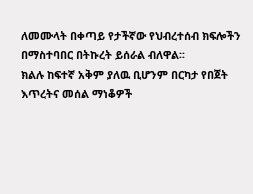ለመሙላት በቀጣይ የታችኛው የህብረተሰብ ክፍሎችን በማስተባበር በትኩረት ይሰራል ብለዋል፡፡
ክልሉ ከፍተኛ አቅም ያለዉ ቢሆንም በርካታ የበጀት እጥረትና መሰል ማነቆዎች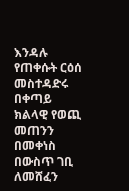እንዳሉ የጠቀሱት ርዕሰ መስተዳድሩ በቀጣይ ክልላዊ የወጪ መጠንን በመቀነስ በውስጥ ገቢ ለመሸፈን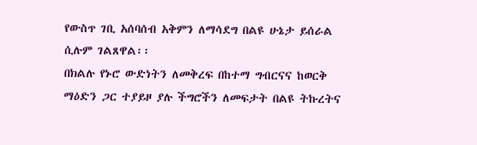የውስጥ ገቢ አሰባሰብ አቅምን ለማሳደግ በልዩ ሁኔታ ይሰራል ሲሉም ገልጸዋል፡፡
በክልሉ የኑሮ ውድነትን ለመቅረፍ በከተማ ግብርናና ከወርቅ ማዕድን ጋር ተያይዞ ያሉ ችግሮችን ለመፍታት በልዩ ትኩረትና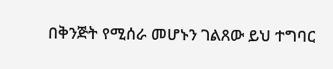በቅንጅት የሚሰራ መሆኑን ገልጸው ይህ ተግባር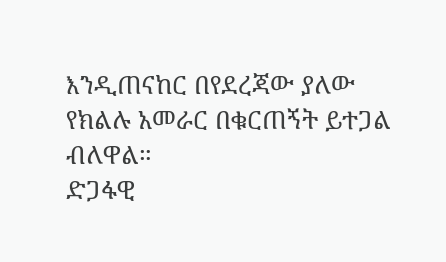እንዲጠናከር በየደረጃው ያለው የክልሉ አመራር በቁርጠኝት ይተጋል ብለዋል።
ድጋፋዊ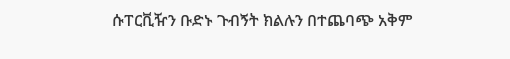ሱፐርቪዥን ቡድኑ ጉብኝት ክልሉን በተጨባጭ አቅም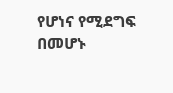የሆነና የሚደግፍ በመሆኑ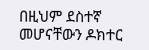በዚህም ደስተኛ መሆናቸውን ዶክተር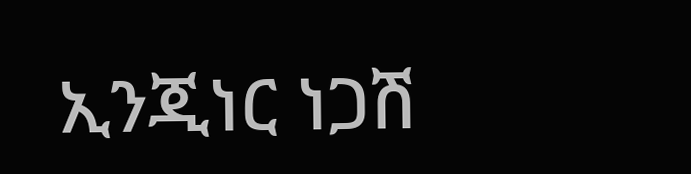ኢንጂነር ነጋሽ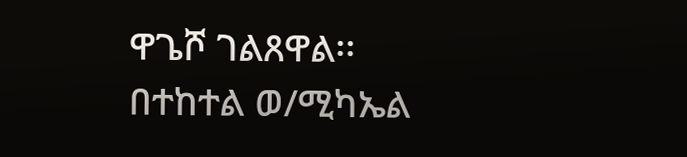ዋጌሾ ገልጸዋል፡፡
በተከተል ወ/ሚካኤል